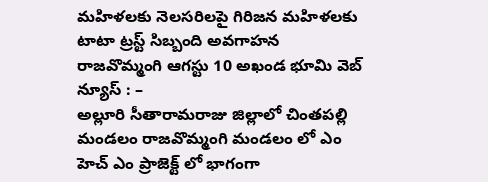మహిళలకు నెలసరిలపై గిరిజన మహిళలకు టాటా ట్రస్ట్ సిబ్బంది అవగాహన
రాజవొమ్మంగి ఆగస్టు 10 అఖండ భూమి వెబ్ న్యూస్ : –
అల్లూరి సీతారామరాజు జిల్లాలో చింతపల్లి మండలం రాజవొమ్మంగి మండలం లో ఎం హెచ్ ఎం ప్రాజెక్ట్ లో భాగంగా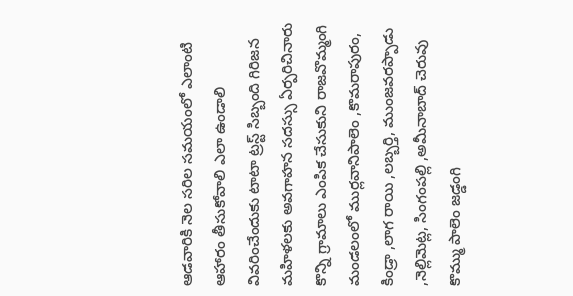ఆడవారికి నెల సరిల సమయంలో ఎలాంటి ఆహారం తీసుకోవాలి ఎలా ఉండాలి వివరించేందుకు టాటా ట్రస్ట్ సిబ్బంది గిరిజన మహిళలకు అవగాహన సదస్సు ఏర్పరిచినారు కొన్ని గ్రామాలు ఎంపిక చేసుకుని రాజవొమ్మంగి మండలంలో ముర్లవానిపాలెం ,కొమరాపురం, కిండ్రా ,లాగ రాయి ,లబ్బర్తి, ముంజవరప్పాడు ,నెల్లిమెట్ల, సింగంపల్లి ,అమీనాబాద్ చెరువు కొమ్ము పాలెం జడ్డంగి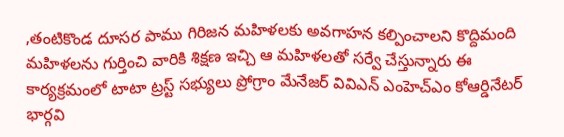,తంటికొండ దూసర పాము గిరిజన మహిళలకు అవగాహన కల్పించాలని కొద్దిమంది మహిళలను గుర్తించి వారికి శిక్షణ ఇచ్చి ఆ మహిళలతో సర్వే చేస్తున్నారు ఈ కార్యక్రమంలో టాటా ట్రస్ట్ సభ్యులు ప్రోగ్రాం మేనేజర్ వివిఎన్ ఎంహెచ్ఎం కోఆర్డినేటర్ భార్గవి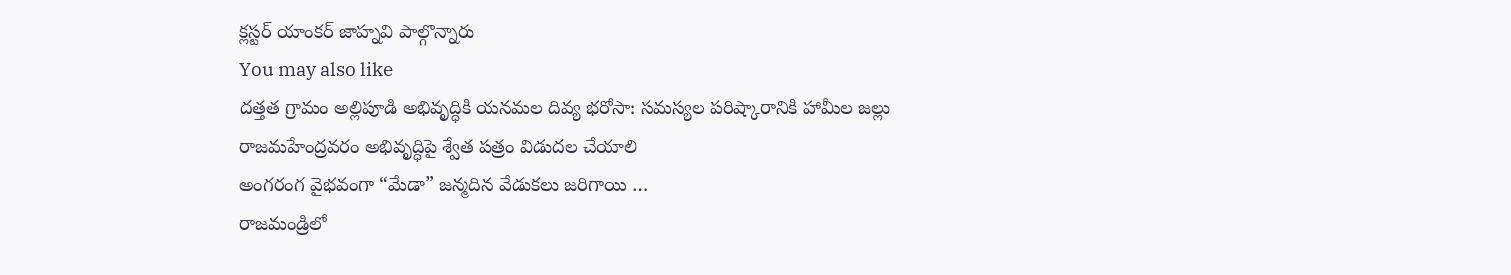క్లస్టర్ యాంకర్ జాహ్నవి పాల్గొన్నారు
You may also like
దత్తత గ్రామం అల్లిపూడి అభివృద్ధికి యనమల దివ్య భరోసా: సమస్యల పరిష్కారానికి హామీల జల్లు
రాజమహేంద్రవరం అభివృద్ధిపై శ్వేత పత్రం విడుదల చేయాలి
అంగరంగ వైభవంగా “మేడా” జన్మదిన వేడుకలు జరిగాయి …
రాజమండ్రిలో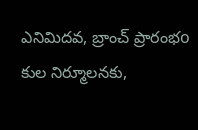ఎనిమిదవ, బ్రాంచ్ ప్రారంభo
కుల నిర్మూలనకు,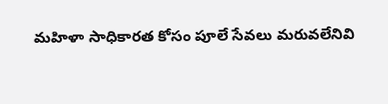మహిళా సాధికారత కోసం పూలే సేవలు మరువలేనివి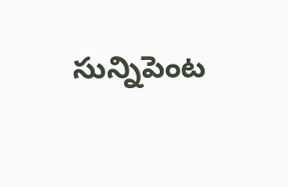సున్నిపెంట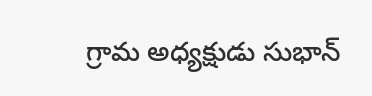గ్రామ అధ్యక్షుడు సుభాన్